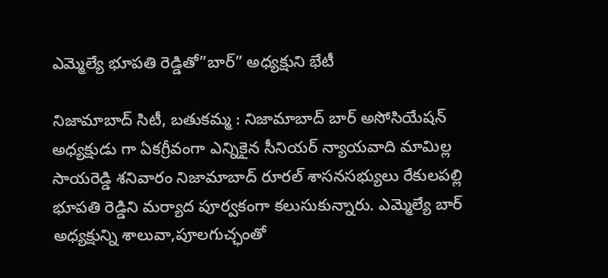ఎమ్మెల్యే భూపతి రెడ్డితో”బార్” అధ్యక్షుని భేటీ

నిజామాబాద్ సిటీ, బతుకమ్మ : నిజామాబాద్ బార్ అసోసియేషన్ అధ్యక్షుడు గా ఏకగ్రీవంగా ఎన్నికైన సీనియర్ న్యాయవాది మామిల్ల సాయరెడ్డి శనివారం నిజామాబాద్ రూరల్ శాసనసభ్యులు రేకులపల్లి భూపతి రెడ్డిని మర్యాద పూర్వకంగా కలుసుకున్నారు. ఎమ్మెల్యే బార్ అధ్యక్షున్ని శాలువా,పూలగుచ్ఛంతో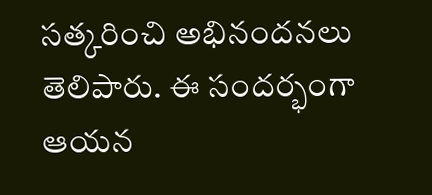సత్కరించి అభినందనలు తెలిపారు. ఈ సందర్భంగా ఆయన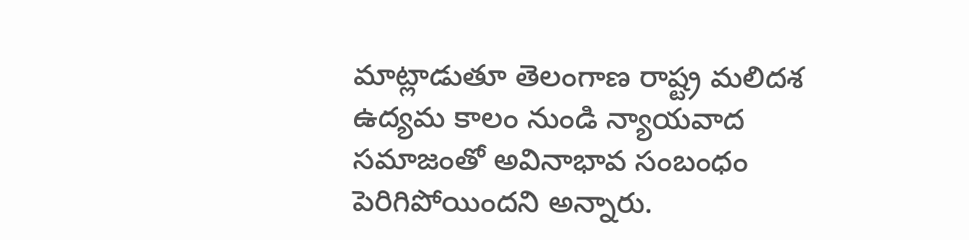మాట్లాడుతూ తెలంగాణ రాష్ట్ర మలిదశ ఉద్యమ కాలం నుండి న్యాయవాద సమాజంతో అవినాభావ సంబంధం పెరిగిపోయిందని అన్నారు.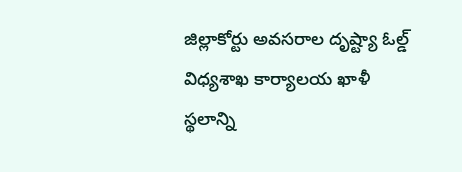జిల్లాకోర్టు అవసరాల దృష్ట్యా ఓల్డ్ విధ్యశాఖ కార్యాలయ ఖాళీ స్థలాన్ని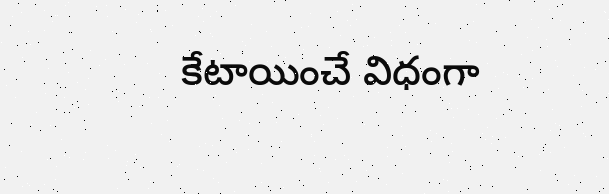కేటాయించే విధంగా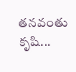తనవంతు కృషి...